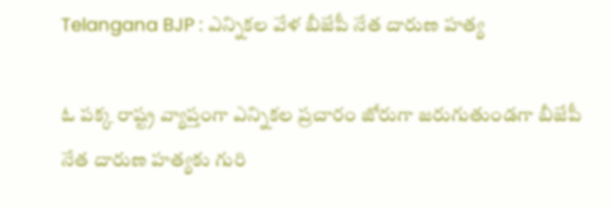Telangana BJP : ఎన్నికల వేళ బీజేపీ నేత దారుణ హత్య

ఓ పక్క రాష్ట్ర వ్యాప్తంగా ఎన్నికల ప్రచారం జోరుగా జరుగుతుండగా బీజేపీ నేత దారుణ హత్యకు గురి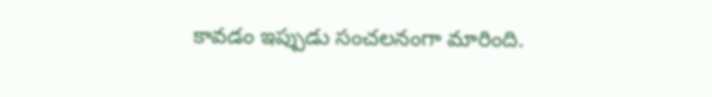కావడం ఇప్పుడు సంచలనంగా మారింది.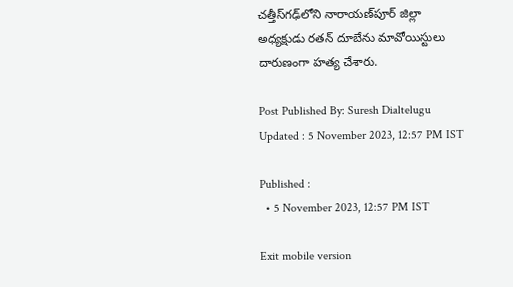చత్తీస్‌గఢ్‌లోని నారాయణ్‌పూర్‌ జిల్లా అధ్యక్షుడు రతన్‌ దూబేను మావోయిస్టులు దారుణంగా హత్య చేశారు.

Post Published By: Suresh Dialtelugu
Updated : 5 November 2023, 12:57 PM IST

Published :
  • 5 November 2023, 12:57 PM IST

Exit mobile version